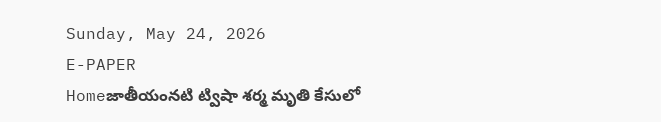Sunday, May 24, 2026
E-PAPER
Homeజాతీయంనటి ట్విషా శర్మ మృతి కేసులో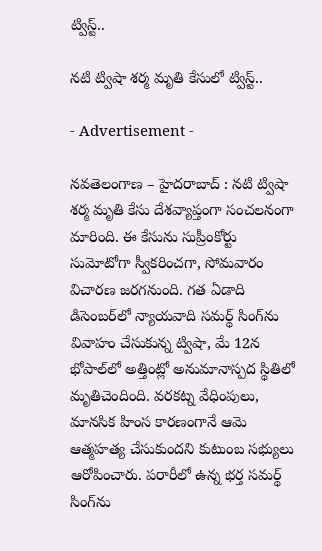ట్విస్ట్..

నటి ట్విషా శర్మ మృతి కేసులో ట్విస్ట్..

- Advertisement -

నవతెలంగాణ – హైదరాబాద్ : నటి ట్విషా శర్మ మృతి కేసు దేశవ్యాప్తంగా సంచలనంగా మారింది. ఈ కేసును సుప్రీంకోర్టు సుమోటోగా స్వీకరించగా, సోమవారం విచారణ జరగనుంది. గత ఏడాది డిసెంబర్‌లో న్యాయవాది సమర్థ్ సింగ్‌ను వివాహం చేసుకున్న ట్విషా, మే 12న భోపాల్‌లో అత్తింట్లో అనుమానాస్పద స్థితిలో మృతిచెందింది. వరకట్న వేధింపులు, మానసిక హింస కారణంగానే ఆమె ఆత్మహత్య చేసుకుందని కుటుంబ సభ్యులు ఆరోపించారు. పరారీలో ఉన్న భర్త సమర్థ్ సింగ్‌ను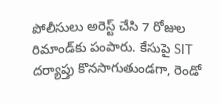పోలీసులు అరెస్ట్ చేసి 7 రోజుల రిమాండ్‌కు పంపారు. కేసుపై SIT దర్యాప్తు కొనసాగుతుండగా, రెండో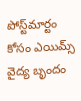పోస్ట్‌మార్టం కోసం ఎయిమ్స్ వైద్య బృందం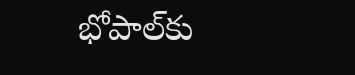భోపాల్‌కు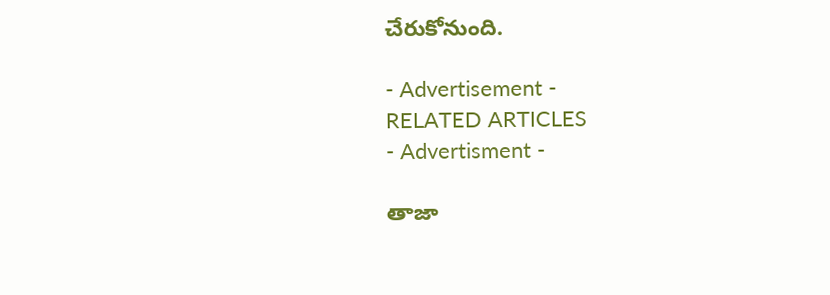చేరుకోనుంది.

- Advertisement -
RELATED ARTICLES
- Advertisment -

తాజా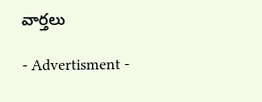వార్తలు

- Advertisment -